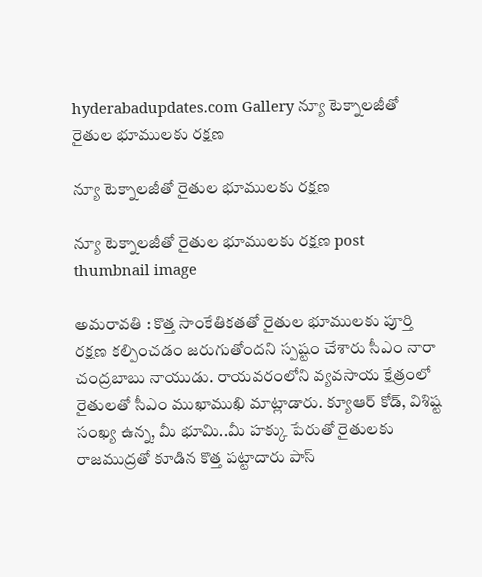hyderabadupdates.com Gallery న్యూ టెక్నాల‌జీతో రైతుల భూముల‌కు ర‌క్ష‌ణ

న్యూ టెక్నాల‌జీతో రైతుల భూముల‌కు ర‌క్ష‌ణ

న్యూ టెక్నాల‌జీతో రైతుల భూముల‌కు ర‌క్ష‌ణ post thumbnail image

అమ‌రావ‌తి : కొత్త సాంకేతిక‌త‌తో రైతుల భూముల‌కు పూర్తి ర‌క్ష‌ణ క‌ల్పించ‌డం జ‌రుగుతోంద‌ని స్ప‌ష్టం చేశారు సీఎం నారా చంద్ర‌బాబు నాయుడు. రాయవరంలోని వ్యవసాయ క్షేత్రంలో రైతులతో సీఎం ముఖాముఖి మాట్లాడారు. క్యూఆర్ కోడ్, విశిష్ట సంఖ్య ఉన్న, మీ భూమి..మీ హక్కు పేరుతో రైతులకు రాజముద్రతో కూడిన కొత్త పట్టాదారు పాస్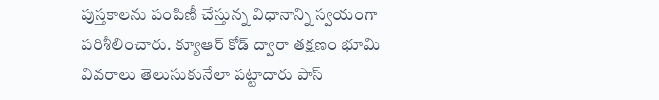పుస్తకాలను పంపిణీ చేస్తున్న విధానాన్ని స్వయంగా పరిశీలించారు. క్యూఆర్ కోడ్ ద్వారా తక్షణం భూమి వివరాలు తెలుసుకునేలా పట్టాదారు పాస్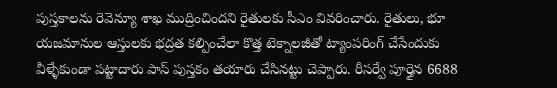పుస్తకాలను రెవెన్యూ శాఖ ముద్రించిందని రైతులకు సీఎం వివరించారు. రైతులు, భూ యజమానుల ఆస్తులకు భద్రత కల్పించేలా కొత్త టెక్నాలజీతో ట్యాంపరింగ్ చేసేందుకు వీళ్ళేకుండా పట్టాదారు పాస్ పుస్తకం తయారు చేసినట్టు చెప్పారు. రీసర్వే పూర్తైన 6688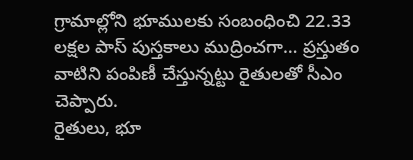గ్రామాల్లోని భూములకు సంబంధించి 22.33 లక్షల పాస్ పుస్తకాలు ముద్రించగా… ప్రస్తుతం వాటిని పంపిణీ చేస్తున్నట్టు రైతులతో సీఎం చెప్పారు.
రైతులు, భూ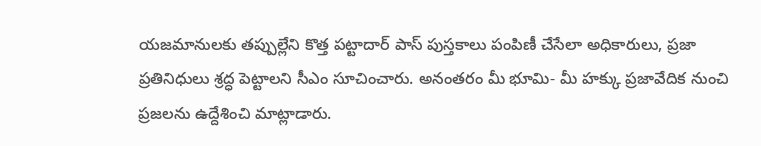యజమానులకు తప్పుల్లేని కొత్త పట్టాదార్ పాస్ పుస్తకాలు పంపిణీ చేసేలా అధికారులు, ప్రజా ప్రతినిధులు శ్రద్ధ పెట్టాలని సీఎం సూచించారు. అనంతరం మీ భూమి- మీ హక్కు ప్రజావేదిక నుంచి ప్రజలను ఉద్దేశించి మాట్లాడారు.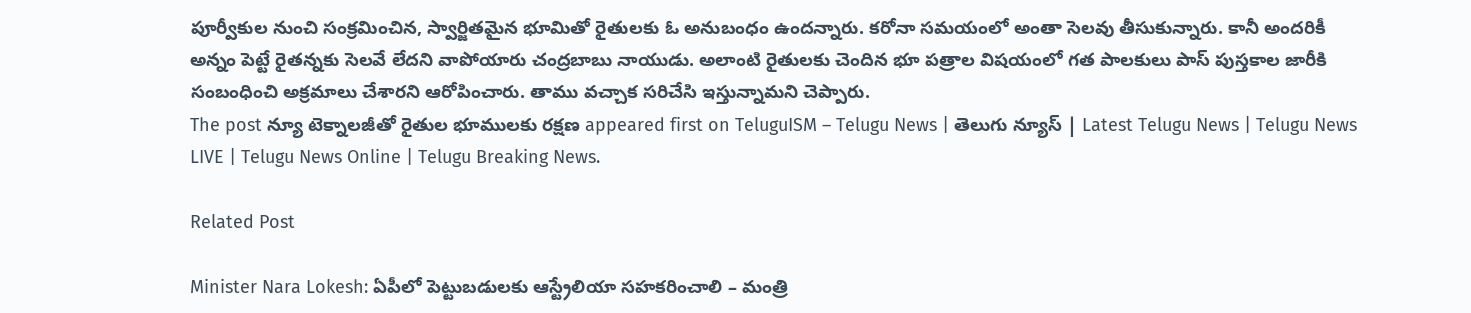పూర్వీకుల నుంచి సంక్రమించిన, స్వార్జితమైన భూమితో రైతులకు ఓ అనుబంధం ఉందన్నారు. కరోనా సమయంలో అంతా సెలవు తీసుకున్నారు. కానీ అందరికీ అన్నం పెట్టే రైతన్నకు సెలవే లేదని వాపోయారు చంద్రబాబు నాయుడు. అలాంటి రైతులకు చెందిన భూ పత్రాల విషయంలో గత పాలకులు పాస్ పుస్తకాల జారీకి సంబంధించి అక్రమాలు చేశారని ఆరోపించారు. తాము వ‌చ్చాక స‌రిచేసి ఇస్తున్నామ‌ని చెప్పారు.
The post న్యూ టెక్నాల‌జీతో రైతుల భూముల‌కు ర‌క్ష‌ణ appeared first on TeluguISM – Telugu News | తెలుగు న్యూస్ | Latest Telugu News | Telugu News LIVE | Telugu News Online | Telugu Breaking News.

Related Post

Minister Nara Lokesh: ఏపీలో పెట్టుబడులకు ఆస్ట్రేలియా సహకరించాలి – మంత్రి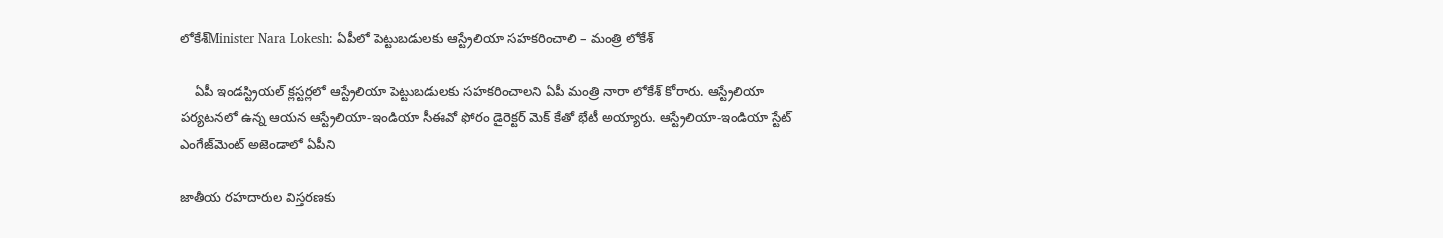లోకేశ్‌Minister Nara Lokesh: ఏపీలో పెట్టుబడులకు ఆస్ట్రేలియా సహకరించాలి – మంత్రి లోకేశ్‌

    ఏపీ ఇండస్ట్రియల్‌ క్లస్టర్లలో ఆస్ట్రేలియా పెట్టుబడులకు సహకరించాలని ఏపీ మంత్రి నారా లోకేశ్ కోరారు. ఆస్ట్రేలియా పర్యటనలో ఉన్న ఆయన ఆస్ట్రేలియా-ఇండియా సీఈవో ఫోరం డైరెక్టర్‌ మెక్‌ కేతో భేటీ అయ్యారు. ఆస్ట్రేలియా-ఇండియా స్టేట్‌ ఎంగేజ్‌మెంట్‌ అజెండాలో ఏపీని

జాతీయ ర‌హ‌దారుల విస్త‌ర‌ణ‌కు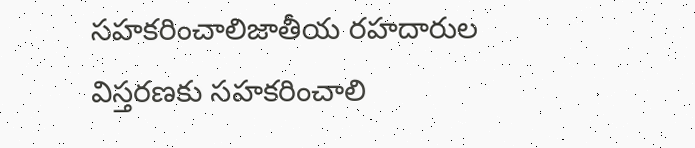స‌హ‌క‌రించాలిజాతీయ ర‌హ‌దారుల విస్త‌ర‌ణ‌కు స‌హ‌క‌రించాలి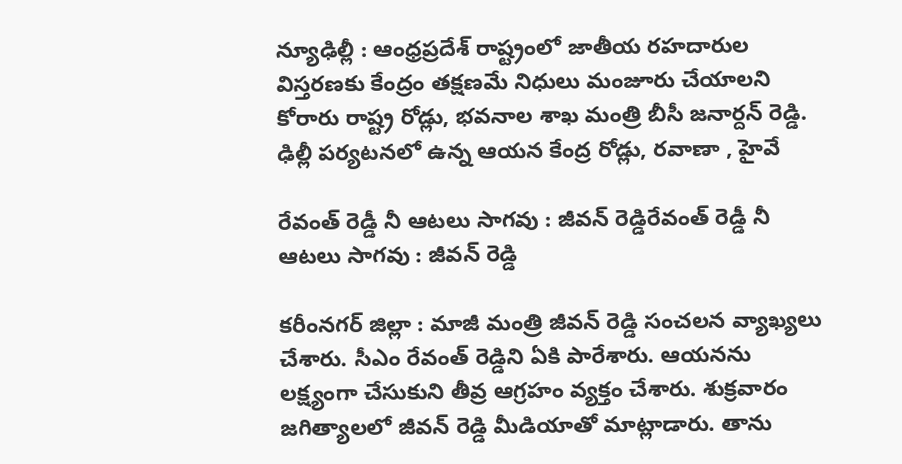న్యూఢిల్లీ : ఆంధ్ర‌ప్ర‌దేశ్ రాష్ట్రంలో జాతీయ ర‌హ‌దారుల విస్త‌ర‌ణ‌కు కేంద్రం త‌క్ష‌ణ‌మే నిధులు మంజూరు చేయాల‌ని కోరారు రాష్ట్ర రోడ్లు, భ‌వ‌నాల శాఖ మంత్రి బీసీ జ‌నార్ద‌న్ రెడ్డి. ఢిల్లీ ప‌ర్య‌ట‌న‌లో ఉన్న ఆయ‌న కేంద్ర రోడ్లు, రవాణా , హైవే

రేవంత్ రెడ్డీ నీ ఆట‌లు సాగ‌వు : జీవ‌న్ రెడ్డిరేవంత్ రెడ్డీ నీ ఆట‌లు సాగ‌వు : జీవ‌న్ రెడ్డి

కరీంన‌గ‌ర్ జిల్లా : మాజీ మంత్రి జీవ‌న్ రెడ్డి సంచ‌ల‌న వ్యాఖ్య‌లు చేశారు. సీఎం రేవంత్ రెడ్డిని ఏకి పారేశారు. ఆయ‌న‌ను లక్ష్యంగా చేసుకుని తీవ్ర ఆగ్ర‌హం వ్య‌క్తం చేశారు. శుక్ర‌వారం జ‌గిత్యాల‌లో జీవ‌న్ రెడ్డి మీడియాతో మాట్లాడారు. తాను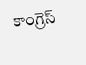కాంగ్రెస్